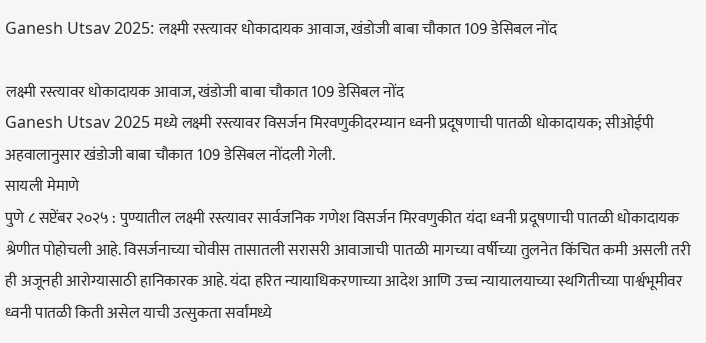Ganesh Utsav 2025: लक्ष्मी रस्त्यावर धोकादायक आवाज, खंडोजी बाबा चौकात 109 डेसिबल नोंद

लक्ष्मी रस्त्यावर धोकादायक आवाज, खंडोजी बाबा चौकात 109 डेसिबल नोंद
Ganesh Utsav 2025 मध्ये लक्ष्मी रस्त्यावर विसर्जन मिरवणुकीदरम्यान ध्वनी प्रदूषणाची पातळी धोकादायक; सीओईपी अहवालानुसार खंडोजी बाबा चौकात 109 डेसिबल नोंदली गेली.
सायली मेमाणे
पुणे ८ सप्टेंबर २०२५ : पुण्यातील लक्ष्मी रस्त्यावर सार्वजनिक गणेश विसर्जन मिरवणुकीत यंदा ध्वनी प्रदूषणाची पातळी धोकादायक श्रेणीत पोहोचली आहे. विसर्जनाच्या चोवीस तासातली सरासरी आवाजाची पातळी मागच्या वर्षीच्या तुलनेत किंचित कमी असली तरी ही अजूनही आरोग्यासाठी हानिकारक आहे. यंदा हरित न्यायाधिकरणाच्या आदेश आणि उच्च न्यायालयाच्या स्थगितीच्या पार्श्वभूमीवर ध्वनी पातळी किती असेल याची उत्सुकता सर्वांमध्ये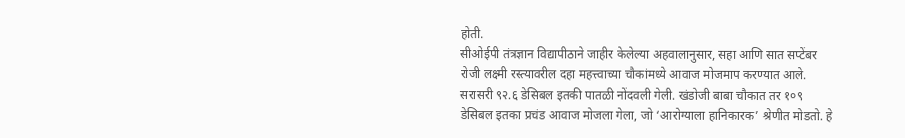होती.
सीओईपी तंत्रज्ञान विद्यापीठाने जाहीर केलेल्या अहवालानुसार, सहा आणि सात सप्टेंबर रोजी लक्ष्मी रस्त्यावरील दहा महत्त्वाच्या चौकांमध्ये आवाज मोजमाप करण्यात आले. सरासरी ९२.६ डेसिबल इतकी पातळी नोंदवली गेली. खंडोजी बाबा चौकात तर १०९ डेसिबल इतका प्रचंड आवाज मोजला गेला, जो ‘आरोग्याला हानिकारक’ श्रेणीत मोडतो. हे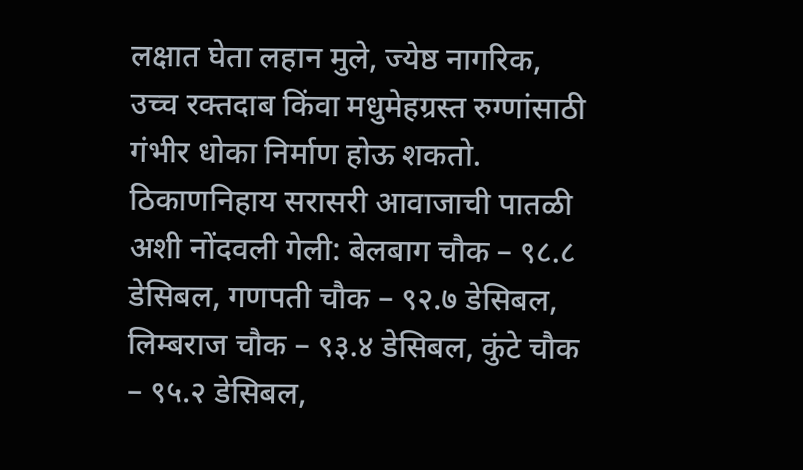लक्षात घेता लहान मुले, ज्येष्ठ नागरिक, उच्च रक्तदाब किंवा मधुमेहग्रस्त रुग्णांसाठी गंभीर धोका निर्माण होऊ शकतो.
ठिकाणनिहाय सरासरी आवाजाची पातळी अशी नोंदवली गेली: बेलबाग चौक – ९८.८ डेसिबल, गणपती चौक – ९२.७ डेसिबल, लिम्बराज चौक – ९३.४ डेसिबल, कुंटे चौक – ९५.२ डेसिबल,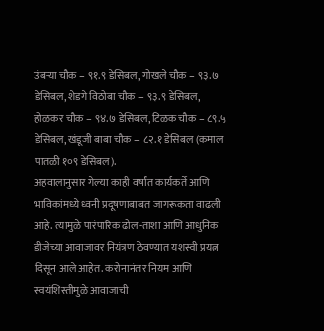उंबऱ्या चौक – ९१.९ डेसिबल, गोखले चौक – ९३.७ डेसिबल, शेडगे विठोबा चौक – ९३.९ डेसिबल, होळकर चौक – ९४.७ डेसिबल, टिळक चौक – ८९.५ डेसिबल, खंडूजी बाबा चौक – ८२.१ डेसिबल (कमाल पातळी १०९ डेसिबल).
अहवालानुसार गेल्या काही वर्षांत कार्यकर्ते आणि भाविकांमध्ये ध्वनी प्रदूषणाबाबत जागरूकता वाढली आहे. त्यामुळे पारंपारिक ढोल-ताशा आणि आधुनिक डीजेच्या आवाजावर नियंत्रण ठेवण्यात यशस्वी प्रयत्न दिसून आले आहेत. करोनानंतर नियम आणि स्वयंशिस्तीमुळे आवाजाची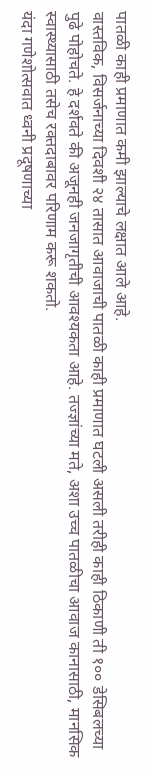पातळी काही प्रमाणात कमी झाल्याचे लक्षात आले आहे.
वास्तविक, विसर्जनाच्या दिवशी २४ तासात आवाजाची पातळी काही प्रमाणात घटली असली तरीही काही ठिकाणी ती १०० डेसिबलच्या पुढे पोहोचते. हे दर्शवते की अजूनही जनजागृतीची आवश्यकता आहे. तज्ज्ञांच्या मते, अशा उच्च पातळीचा आवाज कानासाठी, मानसिक स्वास्थ्यासाठी तसेच रक्तदाबावर परिणाम करू शकतो.
यंदा गणेशोत्सवात ध्वनी प्रदूषणाच्या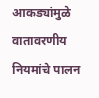आकड्यांमुळे वातावरणीय नियमांचे पालन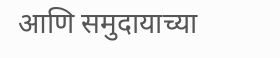आणि समुदायाच्या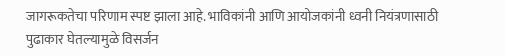जागरूकतेचा परिणाम स्पष्ट झाला आहे. भाविकांनी आणि आयोजकांनी ध्वनी नियंत्रणासाठी पुढाकार घेतल्यामुळे विसर्जन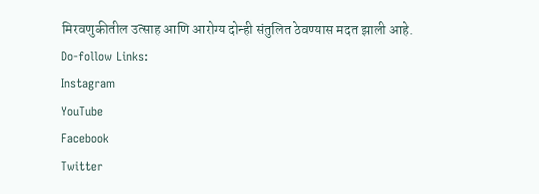मिरवणुकीतील उत्साह आणि आरोग्य दोन्ही संतुलित ठेवण्यास मदत झाली आहे.
Do-follow Links:
Instagram
YouTube
Facebook
Twitter